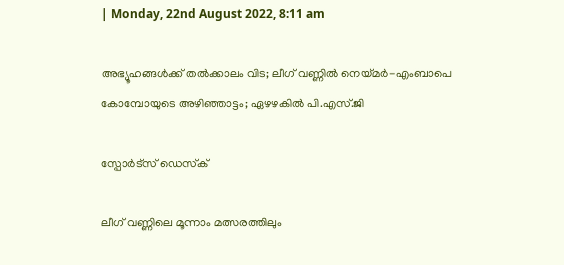| Monday, 22nd August 2022, 8:11 am

അഭ്യൂഹങ്ങള്‍ക്ക് തല്‍ക്കാലം വിട; ലീഗ് വണ്ണില്‍ നെയ്മര്‍-എംബാപെ കോമ്പോയുടെ അഴിഞ്ഞാട്ടം; ഏഴഴകില്‍ പി.എസ്.ജി

സ്പോര്‍ട്സ് ഡെസ്‌ക്

ലീഗ് വണ്ണിലെ മൂന്നാം മത്സരത്തിലും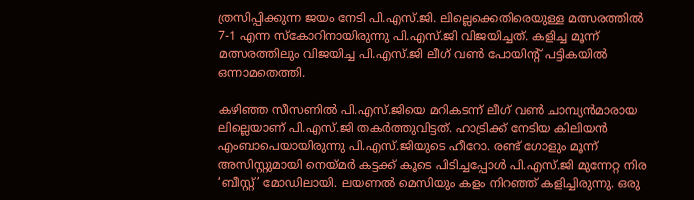ത്രസിപ്പിക്കുന്ന ജയം നേടി പി.എസ്.ജി. ലില്ലെക്കെതിരെയുള്ള മത്സരത്തില്‍ 7-1 എന്ന സ്‌കോറിനായിരുന്നു പി.എസ്.ജി വിജയിച്ചത്. കളിച്ച മൂന്ന് മത്സരത്തിലും വിജയിച്ച പി.എസ്.ജി ലീഗ് വണ്‍ പോയിന്റ് പട്ടികയില്‍ ഒന്നാമതെത്തി.

കഴിഞ്ഞ സീസണില്‍ പി.എസ്.ജിയെ മറികടന്ന് ലീഗ് വണ്‍ ചാമ്പ്യന്‍മാരായ ലില്ലെയാണ് പി.എസ്.ജി തകര്‍ത്തുവിട്ടത്. ഹാട്രിക്ക് നേടിയ കിലിയന്‍ എംബാപെയായിരുന്നു പി.എസ്.ജിയുടെ ഹീറോ. രണ്ട് ഗോളും മൂന്ന് അസിസ്റ്റുമായി നെയ്മര്‍ കട്ടക്ക് കൂടെ പിടിച്ചപ്പോള്‍ പി.എസ്.ജി മുന്നേറ്റ നിര ‘ബീസ്റ്റ്’ മോഡിലായി. ലയണല്‍ മെസിയും കളം നിറഞ്ഞ് കളിച്ചിരുന്നു. ഒരു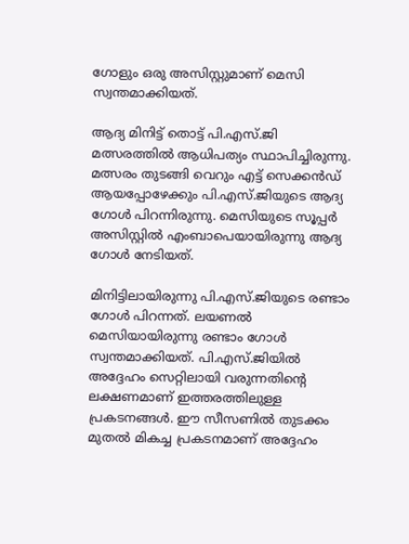ഗോളും ഒരു അസിസ്റ്റുമാണ് മെസി സ്വന്തമാക്കിയത്.

ആദ്യ മിനിട്ട് തൊട്ട് പി.എസ്.ജി മത്സരത്തില്‍ ആധിപത്യം സ്ഥാപിച്ചിരുന്നു. മത്സരം തുടങ്ങി വെറും എട്ട് സെക്കന്‍ഡ് ആയപ്പോഴേക്കും പി.എസ്.ജിയുടെ ആദ്യ ഗോള്‍ പിറന്നിരുന്നു. മെസിയുടെ സൂപ്പര്‍ അസിസ്റ്റില്‍ എംബാപെയായിരുന്നു ആദ്യ ഗോള്‍ നേടിയത്.

മിനിട്ടിലായിരുന്നു പി.എസ്.ജിയുടെ രണ്ടാം ഗോള്‍ പിറന്നത്. ലയണല്‍ മെസിയായിരുന്നു രണ്ടാം ഗോള്‍ സ്വന്തമാക്കിയത്. പി.എസ്.ജിയില്‍ അദ്ദേഹം സെറ്റിലായി വരുന്നതിന്റെ ലക്ഷണമാണ് ഇത്തരത്തിലുള്ള പ്രകടനങ്ങള്‍. ഈ സീസണില്‍ തുടക്കം മുതല്‍ മികച്ച പ്രകടനമാണ് അദ്ദേഹം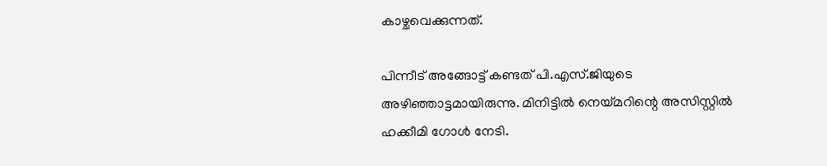കാഴ്ചവെക്കുന്നത്.

പിന്നീട് അങ്ങോട്ട് കണ്ടത് പി.എസ്.ജിയുടെ അഴിഞ്ഞാട്ടമായിരുന്നു. മിനിട്ടില്‍ നെയ്മറിന്റെ അസിസ്റ്റില്‍ ഹക്കീമി ഗോള്‍ നേടി.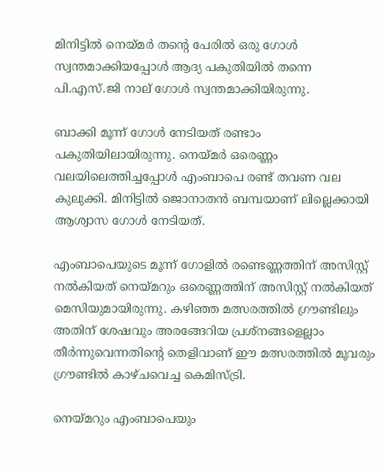മിനിട്ടില്‍ നെയ്മര്‍ തന്റെ പേരില്‍ ഒരു ഗോള്‍ സ്വന്തമാക്കിയപ്പോള്‍ ആദ്യ പകുതിയില്‍ തന്നെ പി.എസ്.ജി നാല് ഗോള്‍ സ്വന്തമാക്കിയിരുന്നു.

ബാക്കി മൂന്ന് ഗോള്‍ നേടിയത് രണ്ടാം പകുതിയിലായിരുന്നു. നെയ്മര്‍ ഒരെണ്ണം വലയിലെത്തിച്ചപ്പോള്‍ എംബാപെ രണ്ട് തവണ വല കുലുക്കി. മിനിട്ടില്‍ ജൊനാതന്‍ ബമ്പയാണ് ലില്ലെക്കായി ആശ്വാസ ഗോള്‍ നേടിയത്.

എംബാപെയുടെ മൂന്ന് ഗോളില്‍ രണ്ടെണ്ണത്തിന് അസിസ്റ്റ് നല്‍കിയത് നെയ്മറും ഒരെണ്ണത്തിന് അസിസ്റ്റ് നല്‍കിയത് മെസിയുമായിരുന്നു. കഴിഞ്ഞ മത്സരത്തില്‍ ഗ്രൗണ്ടിലും അതിന് ശേഷവും അരങ്ങേറിയ പ്രശ്‌നങ്ങളെല്ലാം തീര്‍ന്നുവെന്നതിന്റെ തെളിവാണ് ഈ മത്സരത്തില്‍ മൂവരും ഗ്രൗണ്ടില്‍ കാഴ്ചവെച്ച കെമിസ്ട്രി.

നെയ്മറും എംബാപെയും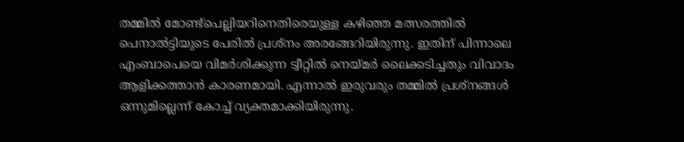തമ്മില്‍ മോണ്ട്‌പെല്ലിയറിനെതിരെയുള്ള കഴിഞ്ഞ മത്സരത്തില്‍ പെനാല്‍ട്ടിയുടെ പേരില്‍ പ്രശ്‌നം അരങ്ങേറിയിരുന്നു. ഇതിന് പിന്നാലെ എംബാപെയെ വിമര്‍ശിക്കുന്ന ട്വീറ്റില്‍ നെയ്മര്‍ ലൈക്കടിച്ചതും വിവാദം ആളിക്കത്താന്‍ കാരണമായി. എന്നാല്‍ ഇരുവരും തമ്മില്‍ പ്രശ്‌നങ്ങള്‍ ഒന്നുമില്ലെന്ന് കോച്ച് വ്യക്തമാക്കിയിരുന്നു.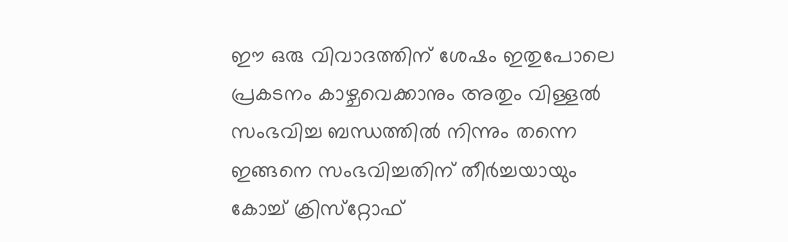ഈ ഒരു വിവാദത്തിന് ശേഷം ഇതുപോലെ പ്രകടനം കാഴ്ചവെക്കാനും അതും വിള്ളല്‍ സംഭവിച്ച ബന്ധത്തില്‍ നിന്നും തന്നെ ഇങ്ങനെ സംഭവിച്ചതിന് തീര്‍ച്ചയായും കോച്ച് ക്രിസ്‌റ്റോഫ്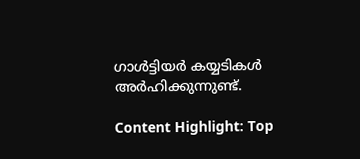ഗാള്‍ട്ടിയര്‍ കയ്യടികള്‍ അര്‍ഹിക്കുന്നുണ്ട്.

Content Highlight: Top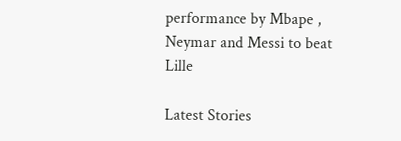performance by Mbape , Neymar and Messi to beat Lille

Latest Stories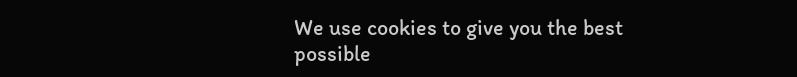We use cookies to give you the best possible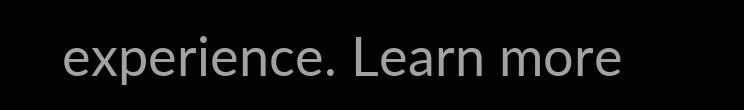experience. Learn more